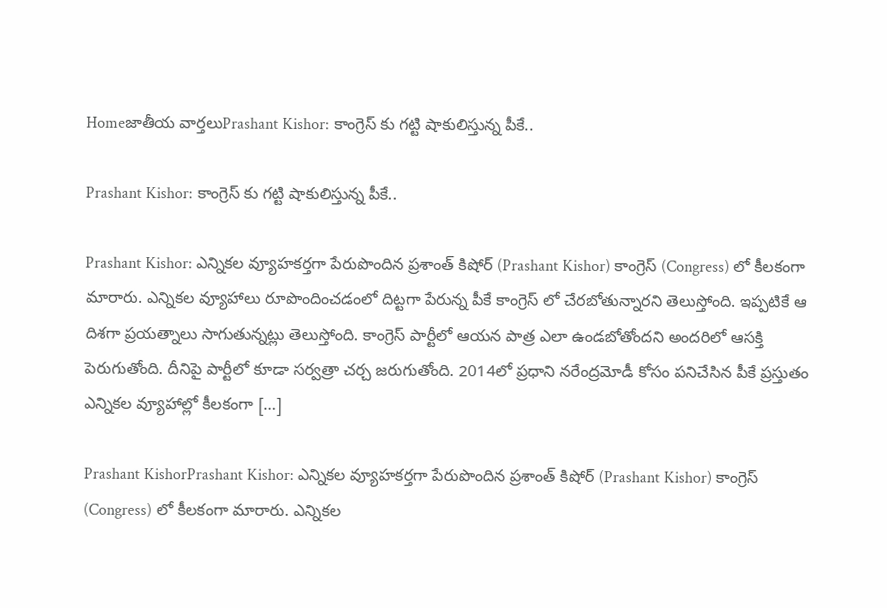Homeజాతీయ వార్తలుPrashant Kishor: కాంగ్రెస్ కు గట్టి షాకులిస్తున్న పీకే..

Prashant Kishor: కాంగ్రెస్ కు గట్టి షాకులిస్తున్న పీకే..

Prashant Kishor: ఎన్నికల వ్యూహకర్తగా పేరుపొందిన ప్రశాంత్ కిషోర్ (Prashant Kishor) కాంగ్రెస్ (Congress) లో కీలకంగా మారారు. ఎన్నికల వ్యూహాలు రూపొందించడంలో దిట్టగా పేరున్న పీకే కాంగ్రెస్ లో చేరబోతున్నారని తెలుస్తోంది. ఇప్పటికే ఆ దిశగా ప్రయత్నాలు సాగుతున్నట్లు తెలుస్తోంది. కాంగ్రెస్ పార్టీలో ఆయన పాత్ర ఎలా ఉండబోతోందని అందరిలో ఆసక్తి పెరుగుతోంది. దీనిపై పార్టీలో కూడా సర్వత్రా చర్చ జరుగుతోంది. 2014లో ప్రధాని నరేంద్రమోడీ కోసం పనిచేసిన పీకే ప్రస్తుతం ఎన్నికల వ్యూహాల్లో కీలకంగా […]

Prashant KishorPrashant Kishor: ఎన్నికల వ్యూహకర్తగా పేరుపొందిన ప్రశాంత్ కిషోర్ (Prashant Kishor) కాంగ్రెస్ (Congress) లో కీలకంగా మారారు. ఎన్నికల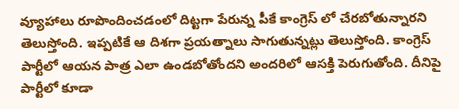వ్యూహాలు రూపొందించడంలో దిట్టగా పేరున్న పీకే కాంగ్రెస్ లో చేరబోతున్నారని తెలుస్తోంది. ఇప్పటికే ఆ దిశగా ప్రయత్నాలు సాగుతున్నట్లు తెలుస్తోంది. కాంగ్రెస్ పార్టీలో ఆయన పాత్ర ఎలా ఉండబోతోందని అందరిలో ఆసక్తి పెరుగుతోంది. దీనిపై పార్టీలో కూడా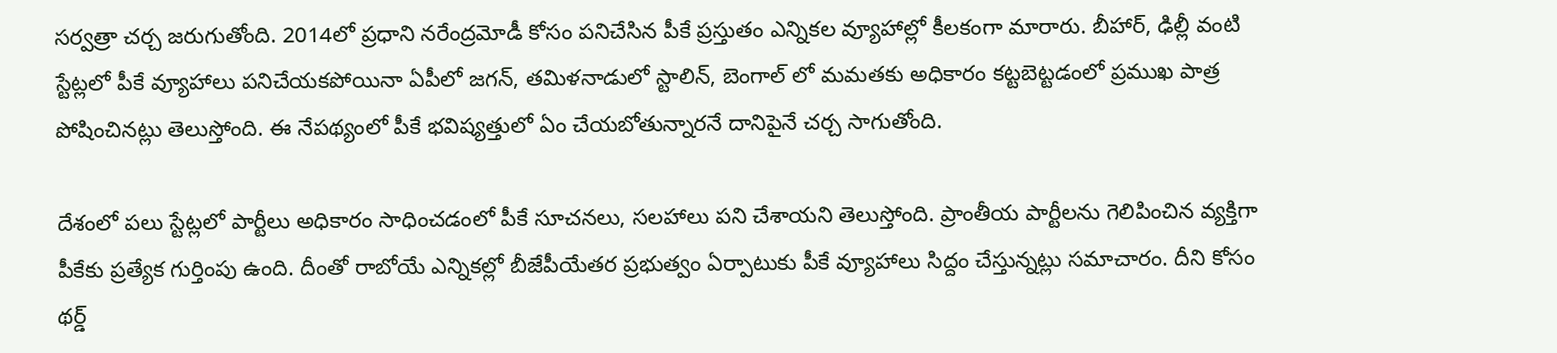సర్వత్రా చర్చ జరుగుతోంది. 2014లో ప్రధాని నరేంద్రమోడీ కోసం పనిచేసిన పీకే ప్రస్తుతం ఎన్నికల వ్యూహాల్లో కీలకంగా మారారు. బీహార్, ఢిల్లీ వంటి స్టేట్లలో పీకే వ్యూహాలు పనిచేయకపోయినా ఏపీలో జగన్, తమిళనాడులో స్టాలిన్, బెంగాల్ లో మమతకు అధికారం కట్టబెట్టడంలో ప్రముఖ పాత్ర పోషించినట్లు తెలుస్తోంది. ఈ నేపథ్యంలో పీకే భవిష్యత్తులో ఏం చేయబోతున్నారనే దానిపైనే చర్చ సాగుతోంది.

దేశంలో పలు స్టేట్లలో పార్టీలు అధికారం సాధించడంలో పీకే సూచనలు, సలహాలు పని చేశాయని తెలుస్తోంది. ప్రాంతీయ పార్టీలను గెలిపించిన వ్యక్తిగా పీకేకు ప్రత్యేక గుర్తింపు ఉంది. దీంతో రాబోయే ఎన్నికల్లో బీజేపీయేతర ప్రభుత్వం ఏర్పాటుకు పీకే వ్యూహాలు సిద్దం చేస్తున్నట్లు సమాచారం. దీని కోసం థర్డ్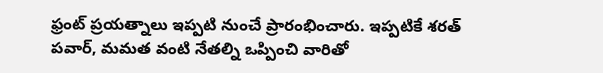ఫ్రంట్ ప్రయత్నాలు ఇప్పటి నుంచే ప్రారంభించారు. ఇప్పటికే శరత్ పవార్, మమత వంటి నేతల్ని ఒప్పించి వారితో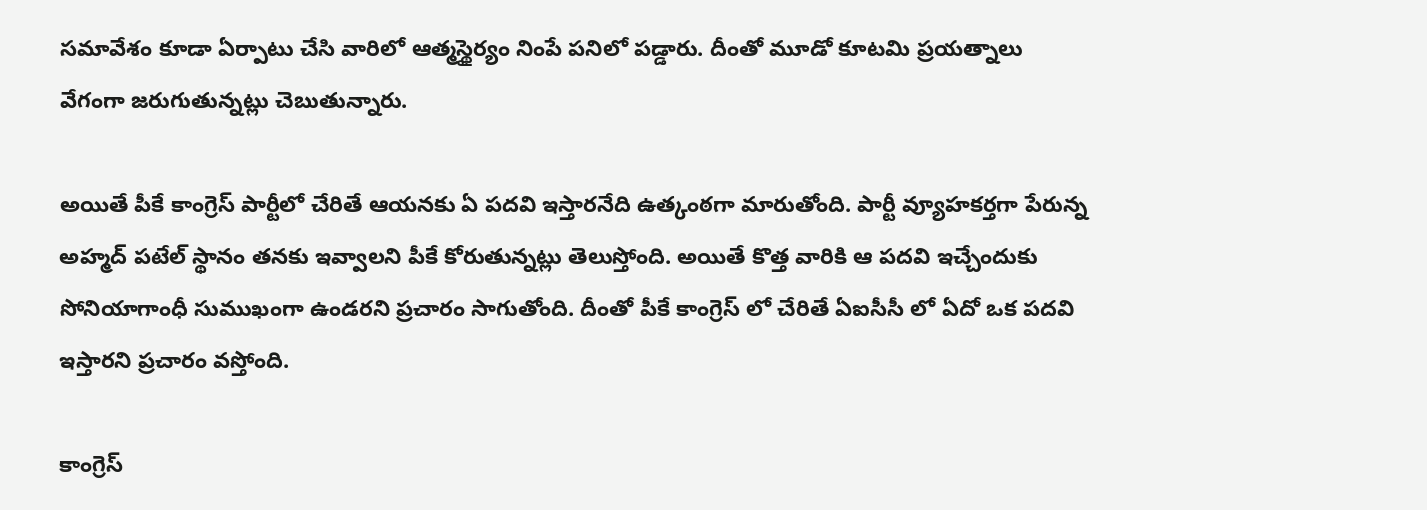సమావేశం కూడా ఏర్పాటు చేసి వారిలో ఆత్మస్థైర్యం నింపే పనిలో పడ్డారు. దీంతో మూడో కూటమి ప్రయత్నాలు వేగంగా జరుగుతున్నట్లు చెబుతున్నారు.

అయితే పీకే కాంగ్రెస్ పార్టీలో చేరితే ఆయనకు ఏ పదవి ఇస్తారనేది ఉత్కంఠగా మారుతోంది. పార్టీ వ్యూహకర్తగా పేరున్న అహ్మద్ పటేల్ స్థానం తనకు ఇవ్వాలని పీకే కోరుతున్నట్లు తెలుస్తోంది. అయితే కొత్త వారికి ఆ పదవి ఇచ్చేందుకు సోనియాగాంధీ సుముఖంగా ఉండరని ప్రచారం సాగుతోంది. దీంతో పీకే కాంగ్రెస్ లో చేరితే ఏఐసీసీ లో ఏదో ఒక పదవి ఇస్తారని ప్రచారం వస్తోంది.

కాంగ్రెస్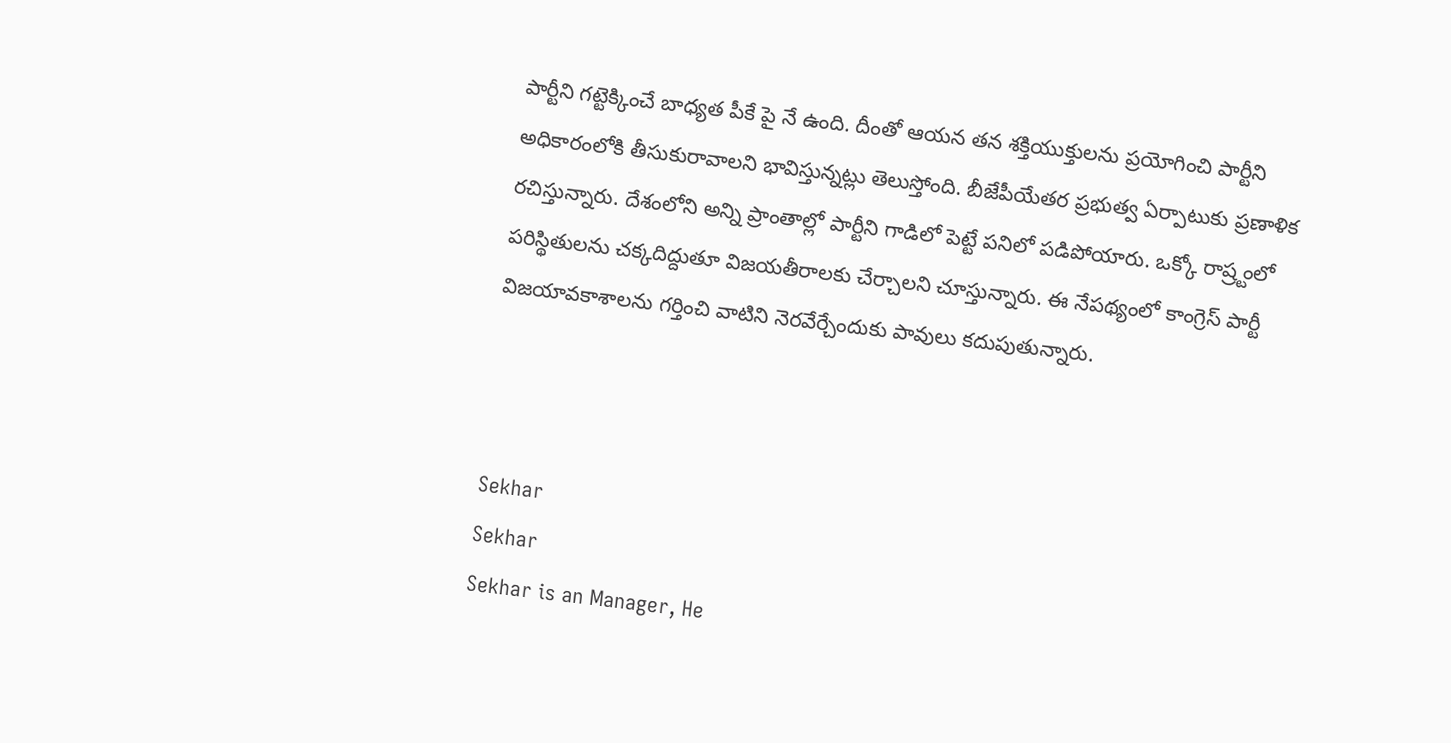పార్టీని గట్టెక్కించే బాధ్యత పీకే పై నే ఉంది. దీంతో ఆయన తన శక్తియుక్తులను ప్రయోగించి పార్టీని అధికారంలోకి తీసుకురావాలని భావిస్తున్నట్లు తెలుస్తోంది. బీజేపీయేతర ప్రభుత్వ ఏర్పాటుకు ప్రణాళిక రచిస్తున్నారు. దేశంలోని అన్ని ప్రాంతాల్లో పార్టీని గాడిలో పెట్టే పనిలో పడిపోయారు. ఒక్కో రాష్ర్టంలో పరిస్థితులను చక్కదిద్దుతూ విజయతీరాలకు చేర్చాలని చూస్తున్నారు. ఈ నేపథ్యంలో కాంగ్రెస్ పార్టీ విజయావకాశాలను గర్తించి వాటిని నెరవేర్చేందుకు పావులు కదుపుతున్నారు.



Sekhar
Sekhar
Sekhar is an Manager, He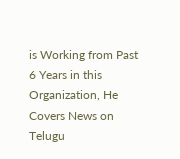is Working from Past 6 Years in this Organization, He Covers News on Telugu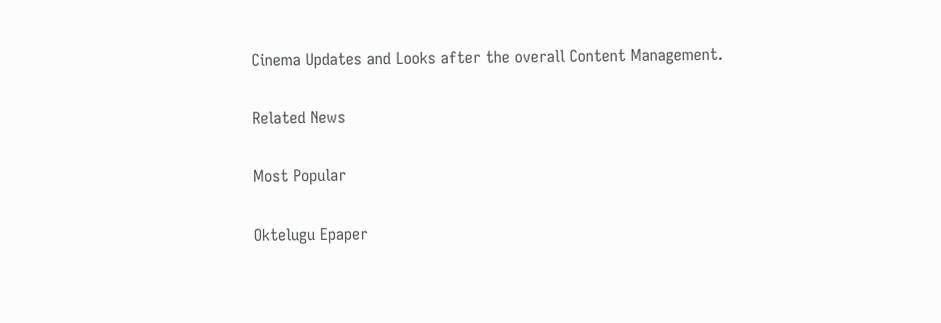Cinema Updates and Looks after the overall Content Management.

Related News

Most Popular

Oktelugu Epaper